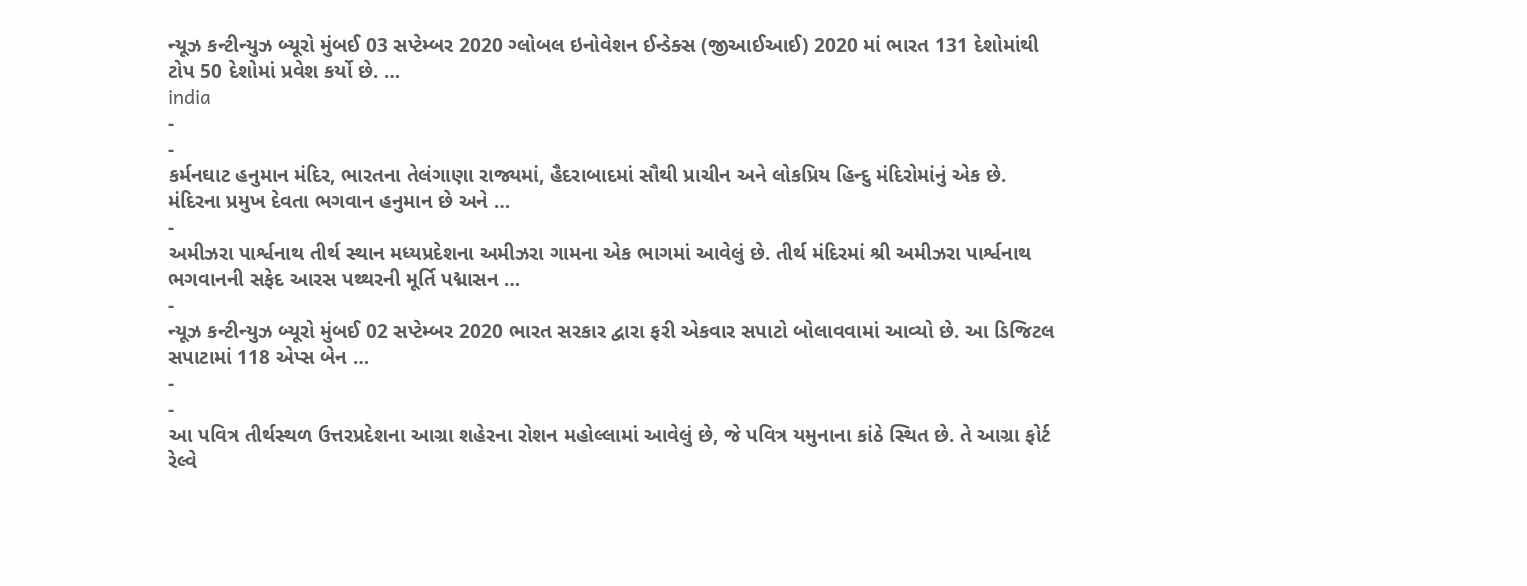ન્યૂઝ કન્ટીન્યુઝ બ્યૂરો મુંબઈ 03 સપ્ટેમ્બર 2020 ગ્લોબલ ઇનોવેશન ઈન્ડેક્સ (જીઆઈઆઈ) 2020 માં ભારત 131 દેશોમાંથી ટોપ 50 દેશોમાં પ્રવેશ કર્યો છે. …
india
-
-
કર્મનઘાટ હનુમાન મંદિર, ભારતના તેલંગાણા રાજ્યમાં, હૈદરાબાદમાં સૌથી પ્રાચીન અને લોકપ્રિય હિન્દુ મંદિરોમાંનું એક છે. મંદિરના પ્રમુખ દેવતા ભગવાન હનુમાન છે અને …
-
અમીઝરા પાર્શ્વનાથ તીર્થ સ્થાન મધ્યપ્રદેશના અમીઝરા ગામના એક ભાગમાં આવેલું છે. તીર્થ મંદિરમાં શ્રી અમીઝરા પાર્શ્વનાથ ભગવાનની સફેદ આરસ પથ્થરની મૂર્તિ પદ્માસન …
-
ન્યૂઝ કન્ટીન્યુઝ બ્યૂરો મુંબઈ 02 સપ્ટેમ્બર 2020 ભારત સરકાર દ્વારા ફરી એકવાર સપાટો બોલાવવામાં આવ્યો છે. આ ડિજિટલ સપાટામાં 118 એપ્સ બેન …
-
-
આ પવિત્ર તીર્થસ્થળ ઉત્તરપ્રદેશના આગ્રા શહેરના રોશન મહોલ્લામાં આવેલું છે, જે પવિત્ર યમુનાના કાંઠે સ્થિત છે. તે આગ્રા ફોર્ટ રેલ્વે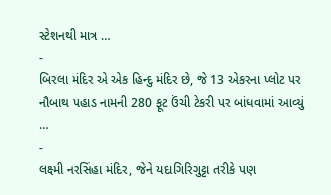સ્ટેશનથી માત્ર …
-
બિરલા મંદિર એ એક હિન્દુ મંદિર છે, જે 13 એકરના પ્લોટ પર નૌબાથ પહાડ નામની 280 ફૂટ ઉંચી ટેકરી પર બાંધવામાં આવ્યું …
-
લક્ષ્મી નરસિંહા મંદિર, જેને યદાગિરિગુટ્ટા તરીકે પણ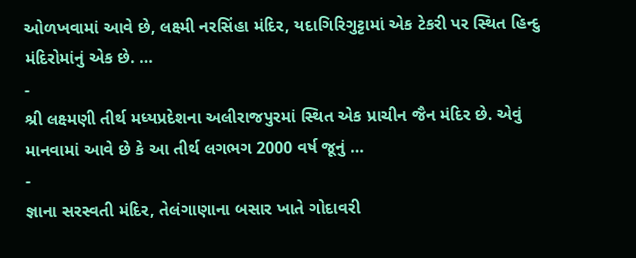ઓળખવામાં આવે છે, લક્ષ્મી નરસિંહા મંદિર, યદાગિરિગુટ્ટામાં એક ટેકરી પર સ્થિત હિન્દુ મંદિરોમાંનું એક છે. …
-
શ્રી લક્ષ્મણી તીર્થ મધ્યપ્રદેશના અલીરાજપુરમાં સ્થિત એક પ્રાચીન જૈન મંદિર છે. એવું માનવામાં આવે છે કે આ તીર્થ લગભગ 2000 વર્ષ જૂનું …
-
જ્ઞાના સરસ્વતી મંદિર, તેલંગાણાના બસાર ખાતે ગોદાવરી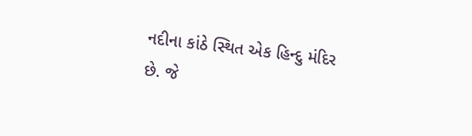નદીના કાંઠે સ્થિત એક હિન્દુ મંદિર છે. જે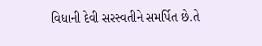વિધાની દેવી સરસ્વતીને સમર્પિત છે.તે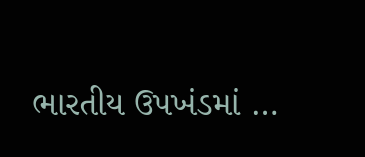ભારતીય ઉપખંડમાં …